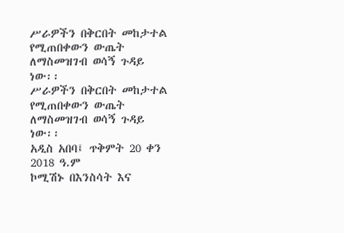ሥራዎችን በቅርበት መከታተል የሚጠበቀውን ውጤት ለማስመዝገብ ወሳኝ ጉዳይ ነው፡፡
ሥራዎችን በቅርበት መከታተል የሚጠበቀውን ውጤት ለማስመዝገብ ወሳኝ ጉዳይ ነው፡፡
አዲስ አበባ፤ ጥቅምት 20 ቀን 2018 ዓ.ም
ኮሚሽኑ በእንስሳት እና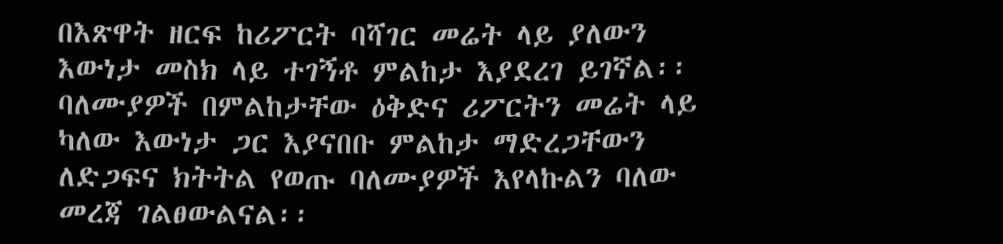በእጽዋት ዘርፍ ከሪፖርት ባሻገር መሬት ላይ ያለውን እውነታ መስክ ላይ ተገኝቶ ምልከታ እያደረገ ይገኛል፡፡
ባለሙያዎች በምልከታቸው ዕቅድና ሪፖርትን መሬት ላይ ካለው እውነታ ጋር እያናበቡ ምልከታ ማድረጋቸውን ለድጋፍና ክትትል የወጡ ባለሙያዎች እየላኩልን ባለው መረጃ ገልፀውልናል፡፡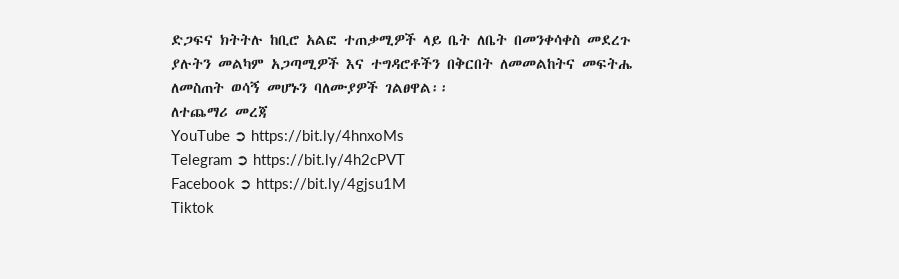ድጋፍና ክትትሉ ከቢሮ አልፎ ተጠቃሚዎች ላይ ቤት ለቤት በመንቀሳቀስ መደረጉ ያሉትን መልካም አጋጣሚዎች እና ተግዳሮቶችን በቅርበት ለመመልከትና መፍትሔ ለመስጠት ወሳኝ መሆኑን ባለሙያዎች ገልፀዋል፡፡
ለተጨማሪ መረጃ
YouTube ➲ https://bit.ly/4hnxoMs
Telegram ➲ https://bit.ly/4h2cPVT
Facebook ➲ https://bit.ly/4gjsu1M
Tiktok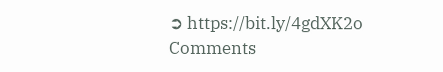➲ https://bit.ly/4gdXK2o
Comments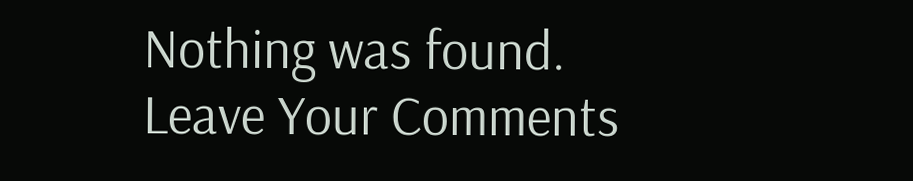Nothing was found.
Leave Your Comments